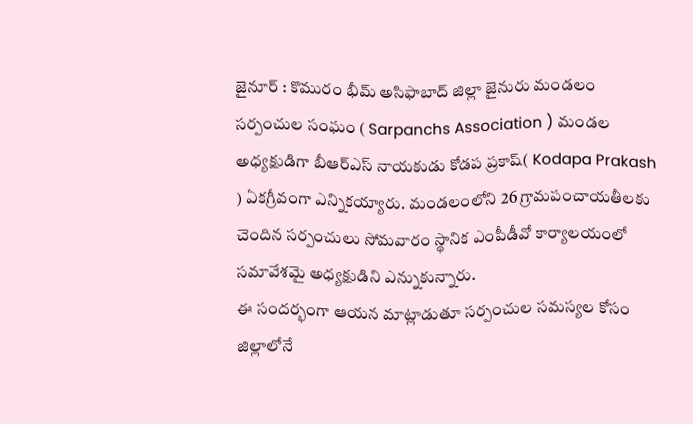జైనూర్ : కొమురం భీమ్ అసిఫాబాద్ జిల్లా జైనురు మండలం సర్పంచుల సంఘం ( Sarpanchs Association ) మండల అధ్యక్షుడిగా బీఆర్ఎస్ నాయకుడు కోడప ప్రకాష్( Kodapa Prakash ) ఏకగ్రీవంగా ఎన్నికయ్యారు. మండలంలోని 26 గ్రామపంచాయతీలకు చెందిన సర్పంచులు సోమవారం స్థానిక ఎంపీడీవో కార్యాలయంలో సమావేశమై అధ్యక్షుడిని ఎన్నుకున్నారు.
ఈ సందర్భంగా ఆయన మాట్లాడుతూ సర్పంచుల సమస్యల కోసం జిల్లాలోనే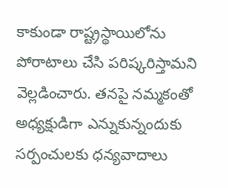కాకుండా రాష్ట్రస్థాయిలోను పోరాటాలు చేసి పరిష్కరిస్తామని వెల్లడించారు. తనపై నమ్మకంతో అధ్యక్షుడిగా ఎన్నుకున్నందుకు సర్పంచులకు ధన్యవాదాలు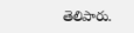తెలిపారు.